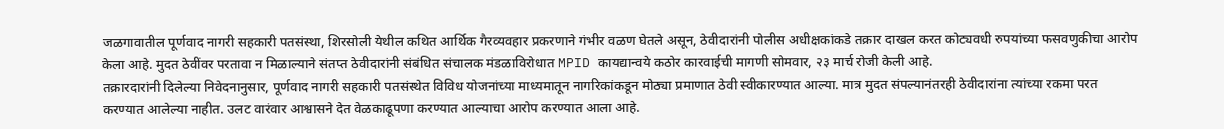जळगावातील पूर्णवाद नागरी सहकारी पतसंस्था, शिरसोली येथील कथित आर्थिक गैरव्यवहार प्रकरणाने गंभीर वळण घेतले असून, ठेवीदारांनी पोलीस अधीक्षकांकडे तक्रार दाखल करत कोट्यवधी रुपयांच्या फसवणुकीचा आरोप केला आहे. मुदत ठेवींवर परतावा न मिळाल्याने संतप्त ठेवीदारांनी संबंधित संचालक मंडळाविरोधात MPID कायद्यान्वये कठोर कारवाईची मागणी सोमवार, २३ मार्च रोजी केली आहे.
तक्रारदारांनी दिलेल्या निवेदनानुसार, पूर्णवाद नागरी सहकारी पतसंस्थेत विविध योजनांच्या माध्यमातून नागरिकांकडून मोठ्या प्रमाणात ठेवी स्वीकारण्यात आल्या. मात्र मुदत संपल्यानंतरही ठेवीदारांना त्यांच्या रकमा परत करण्यात आलेल्या नाहीत. उलट वारंवार आश्वासने देत वेळकाढूपणा करण्यात आल्याचा आरोप करण्यात आला आहे.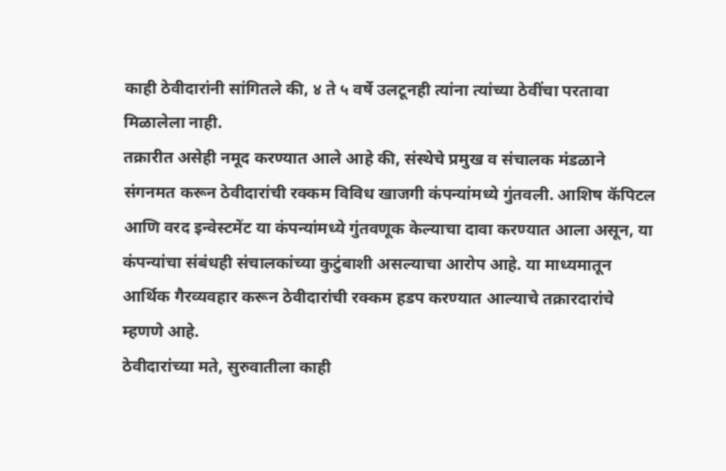काही ठेवीदारांनी सांगितले की, ४ ते ५ वर्षे उलटूनही त्यांना त्यांच्या ठेवींचा परतावा मिळालेला नाही.
तक्रारीत असेही नमूद करण्यात आले आहे की, संस्थेचे प्रमुख व संचालक मंडळाने संगनमत करून ठेवीदारांची रक्कम विविध खाजगी कंपन्यांमध्ये गुंतवली. आशिष कॅपिटल आणि वरद इन्वेस्टमेंट या कंपन्यांमध्ये गुंतवणूक केल्याचा दावा करण्यात आला असून, या कंपन्यांचा संबंधही संचालकांच्या कुटुंबाशी असल्याचा आरोप आहे. या माध्यमातून आर्थिक गैरव्यवहार करून ठेवीदारांची रक्कम हडप करण्यात आल्याचे तक्रारदारांचे म्हणणे आहे.
ठेवीदारांच्या मते, सुरुवातीला काही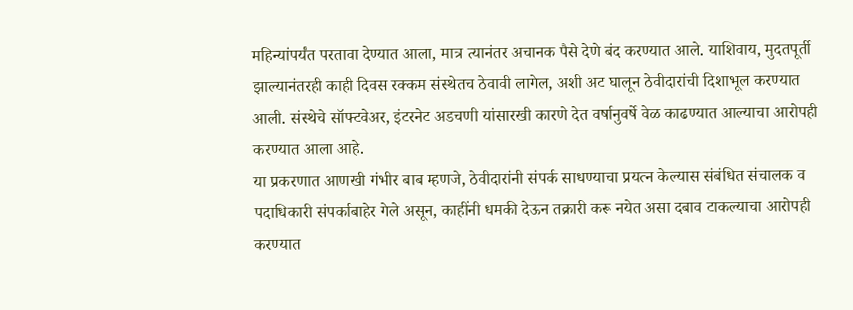महिन्यांपर्यंत परतावा देण्यात आला, मात्र त्यानंतर अचानक पैसे देणे बंद करण्यात आले. याशिवाय, मुदतपूर्ती झाल्यानंतरही काही दिवस रक्कम संस्थेतच ठेवावी लागेल, अशी अट घालून ठेवीदारांची दिशाभूल करण्यात आली. संस्थेचे सॉफ्टवेअर, इंटरनेट अडचणी यांसारखी कारणे देत वर्षानुवर्षे वेळ काढण्यात आल्याचा आरोपही करण्यात आला आहे.
या प्रकरणात आणखी गंभीर बाब म्हणजे, ठेवीदारांनी संपर्क साधण्याचा प्रयत्न केल्यास संबंधित संचालक व पदाधिकारी संपर्काबाहेर गेले असून, काहींनी धमकी देऊन तक्रारी करू नयेत असा दबाव टाकल्याचा आरोपही करण्यात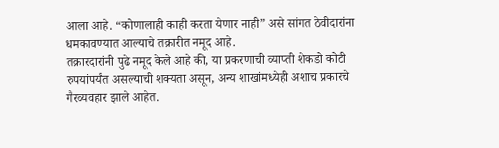आला आहे. “कोणालाही काही करता येणार नाही” असे सांगत ठेवीदारांना धमकावण्यात आल्याचे तक्रारीत नमूद आहे.
तक्रारदारांनी पुढे नमूद केले आहे की, या प्रकरणाची व्याप्ती शेकडो कोटी रुपयांपर्यंत असल्याची शक्यता असून, अन्य शाखांमध्येही अशाच प्रकारचे गैरव्यवहार झाले आहेत.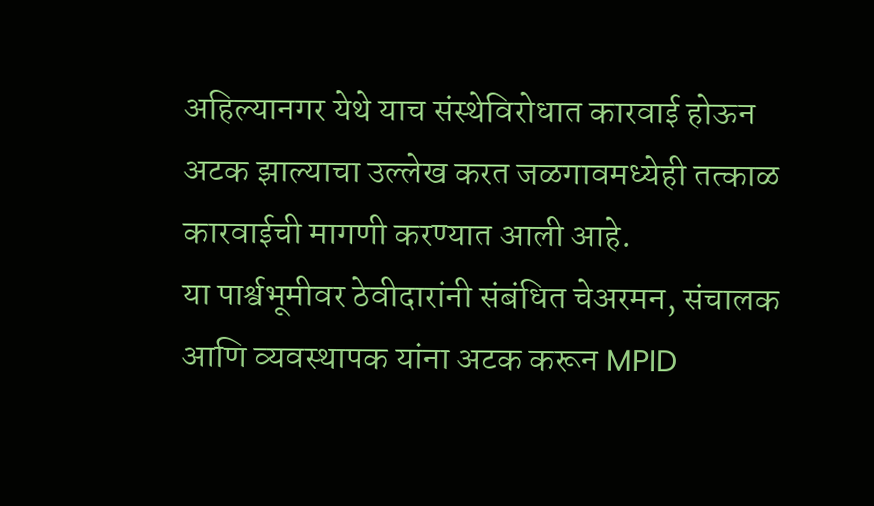अहिल्यानगर येथे याच संस्थेविरोधात कारवाई होऊन अटक झाल्याचा उल्लेख करत जळगावमध्येही तत्काळ कारवाईची मागणी करण्यात आली आहे.
या पार्श्वभूमीवर ठेवीदारांनी संबंधित चेअरमन, संचालक आणि व्यवस्थापक यांना अटक करून MPID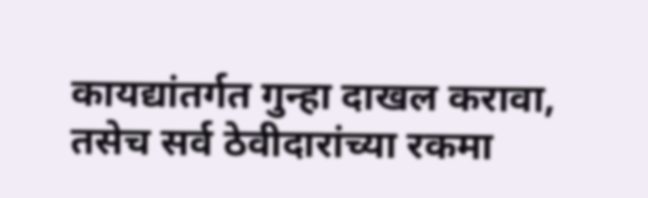कायद्यांतर्गत गुन्हा दाखल करावा, तसेच सर्व ठेवीदारांच्या रकमा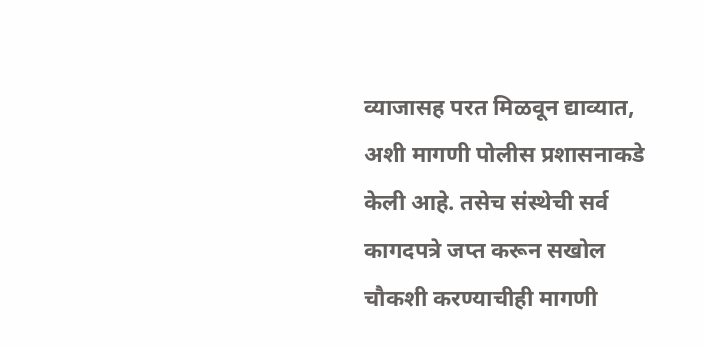व्याजासह परत मिळवून द्याव्यात, अशी मागणी पोलीस प्रशासनाकडे केली आहे. तसेच संस्थेची सर्व कागदपत्रे जप्त करून सखोल चौकशी करण्याचीही मागणी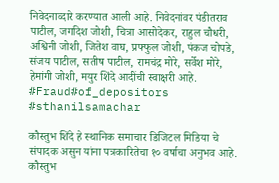निवेदनाव्दारे करण्यात आली आहे. निवेदनांवर पंडीतराव पाटील, जगदिश जोशी, चित्रा आसोदेकर, राहुल चौधरी, अश्विनी जोशी, जितेश वाघ, प्रफ्फुल जोशी, पंकज चोपडे, संजय पाटील, सतीष पाटील, रामचंद्र मोरे, सर्वेश मोरे, हेमांगी जोशी, मयुर शिंदे आदींची स्वाक्षरी आहे.
#Fraud#of_depositors #sthanilsamachar

कौस्तुभ शिंदे हे स्थानिक समाचार डिजिटल मिडिया चे संपादक असुन यांना पत्रकारितेचा १० वर्षाचा अनुभव आहे. कौस्तुभ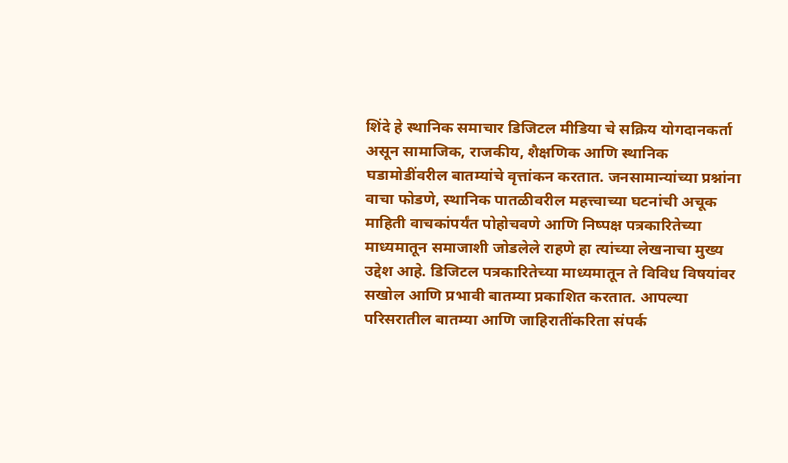शिंदे हे स्थानिक समाचार डिजिटल मीडिया चे सक्रिय योगदानकर्ता असून सामाजिक, राजकीय, शैक्षणिक आणि स्थानिक घडामोडींवरील बातम्यांचे वृत्तांकन करतात. जनसामान्यांच्या प्रश्नांना वाचा फोडणे, स्थानिक पातळीवरील महत्त्वाच्या घटनांची अचूक माहिती वाचकांपर्यंत पोहोचवणे आणि निष्पक्ष पत्रकारितेच्या माध्यमातून समाजाशी जोडलेले राहणे हा त्यांच्या लेखनाचा मुख्य उद्देश आहे. डिजिटल पत्रकारितेच्या माध्यमातून ते विविध विषयांवर सखोल आणि प्रभावी बातम्या प्रकाशित करतात. आपल्या परिसरातील बातम्या आणि जाहिरातींकरिता संपर्क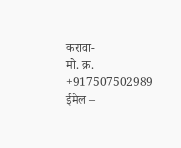करावा-
मो. क्र. +917507502989
ईमेल –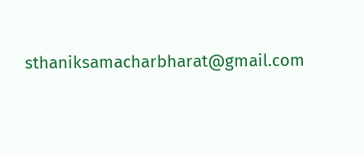sthaniksamacharbharat@gmail.com